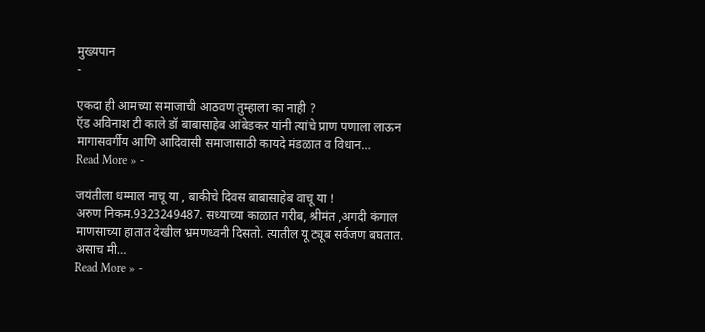मुख्यपान
-

एकदा ही आमच्या समाजाची आठवण तुम्हाला का नाही ?
ऍड अविनाश टी काले डॉ बाबासाहेब आंबेडकर यांनी त्यांचे प्राण पणाला लाऊन मागासवर्गीय आणि आदिवासी समाजासाठी कायदे मंडळात व विधान…
Read More » -

जयंतीला धम्माल नाचू या , बाकीचे दिवस बाबासाहेब वाचू या !
अरुण निकम.9323249487. सध्याच्या काळात गरीब, श्रीमंत ,अगदी कंगाल माणसाच्या हातात देखील भ्रमणध्वनी दिसतो. त्यातील यू ट्यूब सर्वजण बघतात. असाच मी…
Read More » -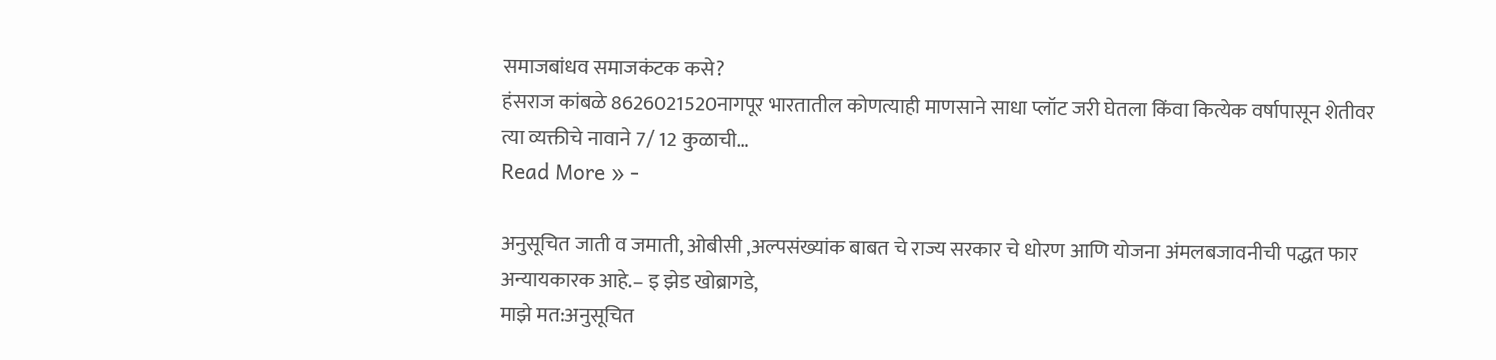समाजबांधव समाजकंटक कसे?
हंसराज कांबळे 8626021520नागपूर भारतातील कोणत्याही माणसाने साधा प्लॉट जरी घेतला किंवा कित्येक वर्षापासून शेतीवर त्या व्यक्तीचे नावाने 7/ 12 कुळाची…
Read More » -

अनुसूचित जाती व जमाती, ओबीसी ,अल्पसंख्यांक बाबत चे राज्य सरकार चे धोरण आणि योजना अंमलबजावनीची पद्धत फार अन्यायकारक आहे.– इ झेड खोब्रागडे,
माझे मत:अनुसूचित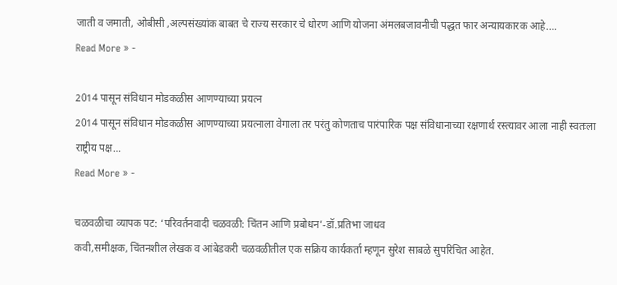जाती व जमाती, ओबीसी ,अल्पसंख्यांक बाबत चे राज्य सरकार चे धोरण आणि योजना अंमलबजावनीची पद्धत फार अन्यायकारक आहे.…
Read More » -

2014 पासून संविधान मोडकळीस आणण्याच्या प्रयत्न
2014 पासून संविधान मोडकळीस आणण्याच्या प्रयत्नाला वेगाला तर परंतु कोणताच पारंपारिक पक्ष संविधानाच्या रक्षणार्थ रस्त्यावर आला नाही स्वतःला राष्ट्रीय पक्ष…
Read More » -

चळवळीचा व्यापक पट: ‘परिवर्तनवादी चळवळी: चिंतन आणि प्रबोधन’-डॉ.प्रतिभा जाधव
कवी,समीक्षक, चिंतनशील लेखक व आंबेडकरी चळवळीतील एक सक्रिय कार्यकर्ता म्हणून सुरेश साबळे सुपरिचित आहेत.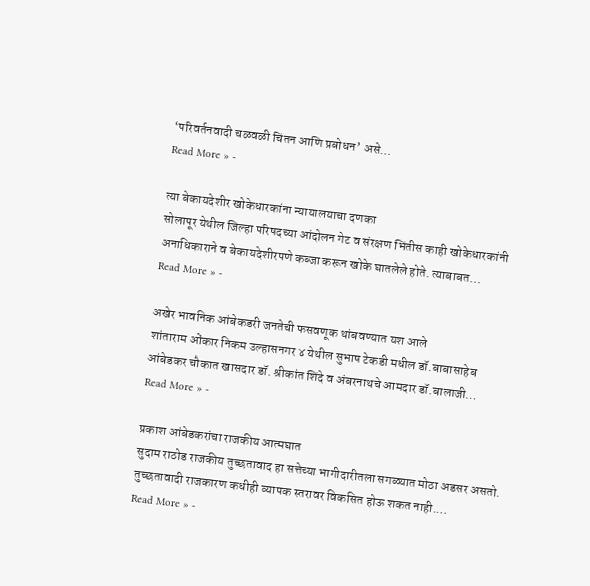‘परिवर्तनवादी चळवळी चिंतन आणि प्रबोधन’ असे…
Read More » -

त्या बेकायदेशीर खोकेधारकांना न्यायालयाचा दणका
सोलापूर येथील जिल्हा परिषदच्या आंदोलन गेट व संरक्षण भिंतीस काही खोकेधारकांनी अनाधिकाराने व बेकायदेशीरपणे कब्जा करून खोके घातलेले होते. त्याबाबत…
Read More » -

अखेर भावनिक आंबेकडरी जनतेची फसवणूक थांबवण्यात यश आले
शांताराम ओंकार निकम उल्हासनगर ४ येथील सुभाष टेकडी मधील डॉ.बाबासाहेब आंबेडकर चौकात खासदार डॉ. श्रीकांत शिंदे व अंबरनाथचे आमदार डॉ.बालाजी…
Read More » -

प्रकाश आंबेडकरांचा राजकीय आत्मघात
सुदाम राठोड राजकीय तुच्छतावाद हा सत्तेच्या भागीदारीतला सगळ्यात मोठा अडसर असतो. तुच्छतावादी राजकारण कधीही व्यापक स्तरावर विकसित होऊ शकत नाही.…
Read More » -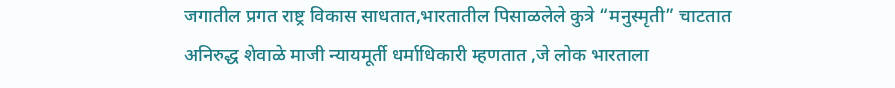जगातील प्रगत राष्ट्र विकास साधतात,भारतातील पिसाळलेले कुत्रे “मनुस्मृती” चाटतात
अनिरुद्ध शेवाळे माजी न्यायमूर्ती धर्माधिकारी म्हणतात ,जे लोक भारताला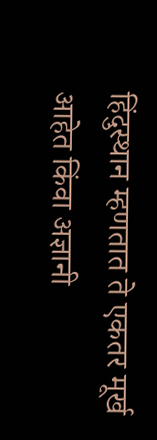हिंदुस्थान म्हणतात ते एकतर मूर्ख आहेत किंवा अज्ञानी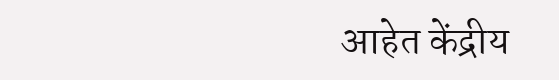आहेत केंद्रीय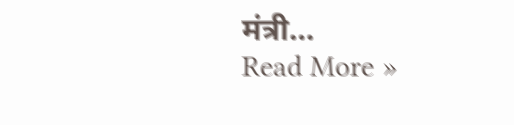मंत्री…
Read More »